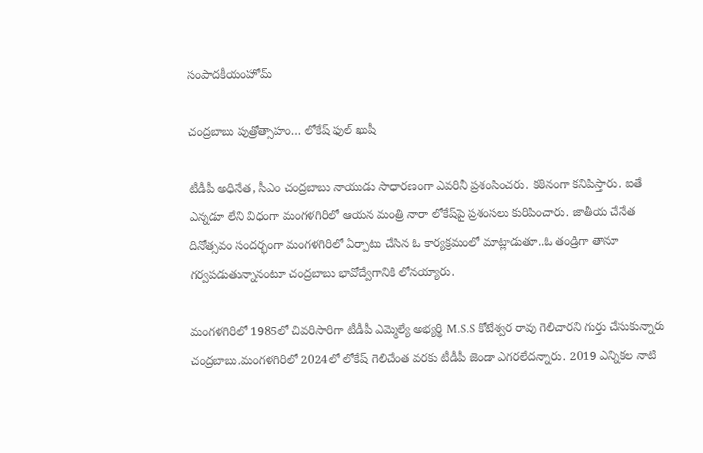సంపాదకీయంహోమ్

చంద్రబాబు పుత్రోత్సాహం… లోకేష్‌ ఫుల్‌ ఖుషీ

టీడీపీ అధినేత, సీఎం చంద్రబాబు నాయుడు సాధారణంగా ఎవరినీ ప్రశంసించరు. కఠినంగా కనిపిస్తారు. ఐతే ఎన్నడూ లేని విధంగా మంగళగిరిలో ఆయన మంత్రి నారా లోకేష్‌పై ప్రశంసలు కురిపించారు. జాతీయ చేనేత దినోత్సవం సందర్భంగా మంగళగిరిలో ఏర్పాటు చేసిన ఓ కార్యక్రమంలో మాట్లాడుతూ..ఓ తండ్రిగా తానూ గర్వపడుతున్నానంటూ చంద్రబాబు భావోద్వేగానికి లోనయ్యారు.

మంగళగిరిలో 1985లో చివరిసారిగా టీడీపీ ఎమ్మెల్యే అభ్యర్థి M.S.S కోటేశ్వర రావు గెలిచారని గుర్తు చేసుకున్నారు చంద్రబాబు.మంగళగిరిలో 2024లో లోకేష్‌ గెలిచేంత వరకు టీడీపీ జెండా ఎగరలేదన్నారు. 2019 ఎన్నికల నాటి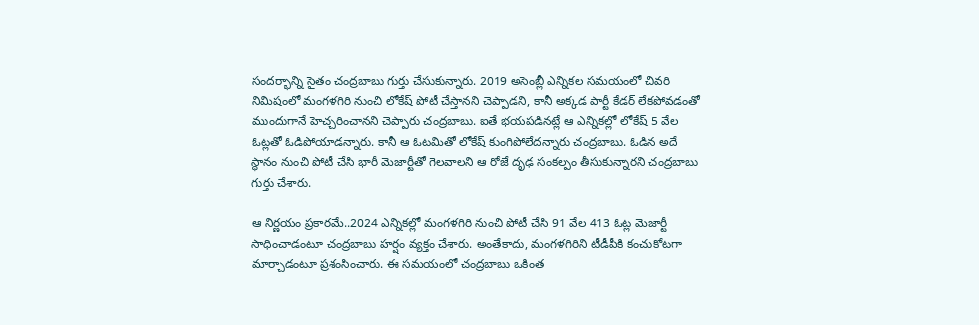సందర్భాన్ని సైతం చంద్రబాబు గుర్తు చేసుకున్నారు. 2019 అసెంబ్లీ ఎన్నికల సమయంలో చివరి నిమిషంలో మంగళగిరి నుంచి లోకేష్‌ పోటీ చేస్తానని చెప్పాడని, కానీ అక్కడ పార్టీ కేడర్ లేకపోవడంతో ముందుగానే హెచ్చరించానని చెప్పారు చంద్రబాబు. ఐతే భయపడినట్లే ఆ ఎన్నికల్లో లోకేష్‌ 5 వేల ఓట్లతో ఓడిపోయాడన్నారు. కానీ ఆ ఓటమితో లోకేష్‌ కుంగిపోలేదన్నారు చంద్రబాబు. ఓడిన అదే స్థానం నుంచి పోటీ చేసి భారీ మెజార్టీతో గెలవాలని ఆ రోజే దృఢ సంకల్పం తీసుకున్నారని చంద్రబాబు గుర్తు చేశారు.

ఆ నిర్ణయం ప్రకారమే..2024 ఎన్నికల్లో మంగళగిరి నుంచి పోటీ చేసి 91 వేల 413 ఓట్ల మెజార్టీ సాధించాడంటూ చంద్రబాబు హర్షం వ్యక్తం చేశారు. అంతేకాదు, మంగళగిరిని టీడీపీకి కంచుకోటగా మార్చాడంటూ ప్రశంసించారు. ఈ సమయంలో చంద్రబాబు ఒకింత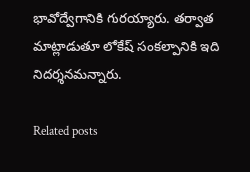భావోద్వేగానికి గురయ్యారు. తర్వాత మాట్లాడుతూ లోకేష్‌ సంకల్పానికి ఇది నిదర్శనమన్నారు.

Related posts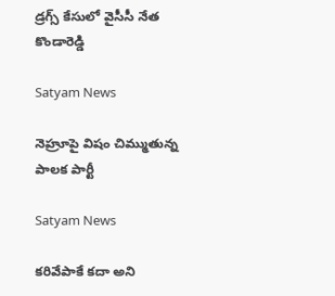డ్రగ్స్ కేసులో వైసీసీ నేత కొండారెడ్డి

Satyam News

నెహ్రూపై విషం చిమ్ముతున్న పాలక పార్టీ

Satyam News

కరివేపాకే కదా అని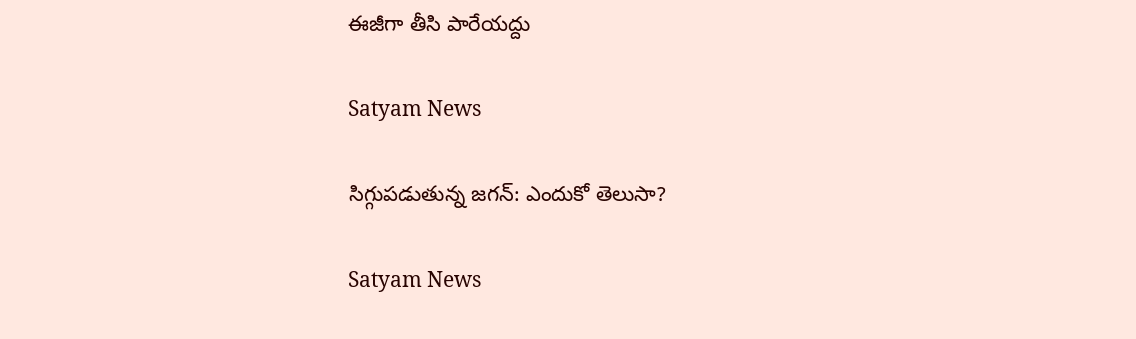ఈజీగా తీసి పారేయద్దు

Satyam News

సిగ్గుపడుతున్న జగన్: ఎందుకో తెలుసా?

Satyam News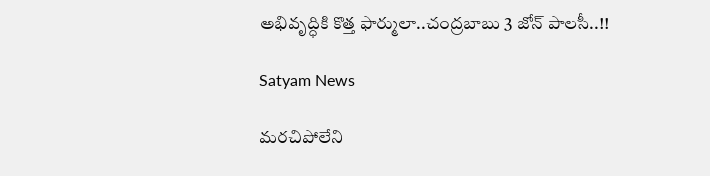అభివృద్ధికి కొత్త ఫార్ములా..చంద్రబాబు 3 జోన్ పాలసీ..!!

Satyam News

మరచిపోలేని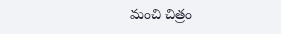మంచి చిత్రం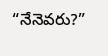“నేనెవరు?”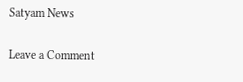Satyam News

Leave a Comment